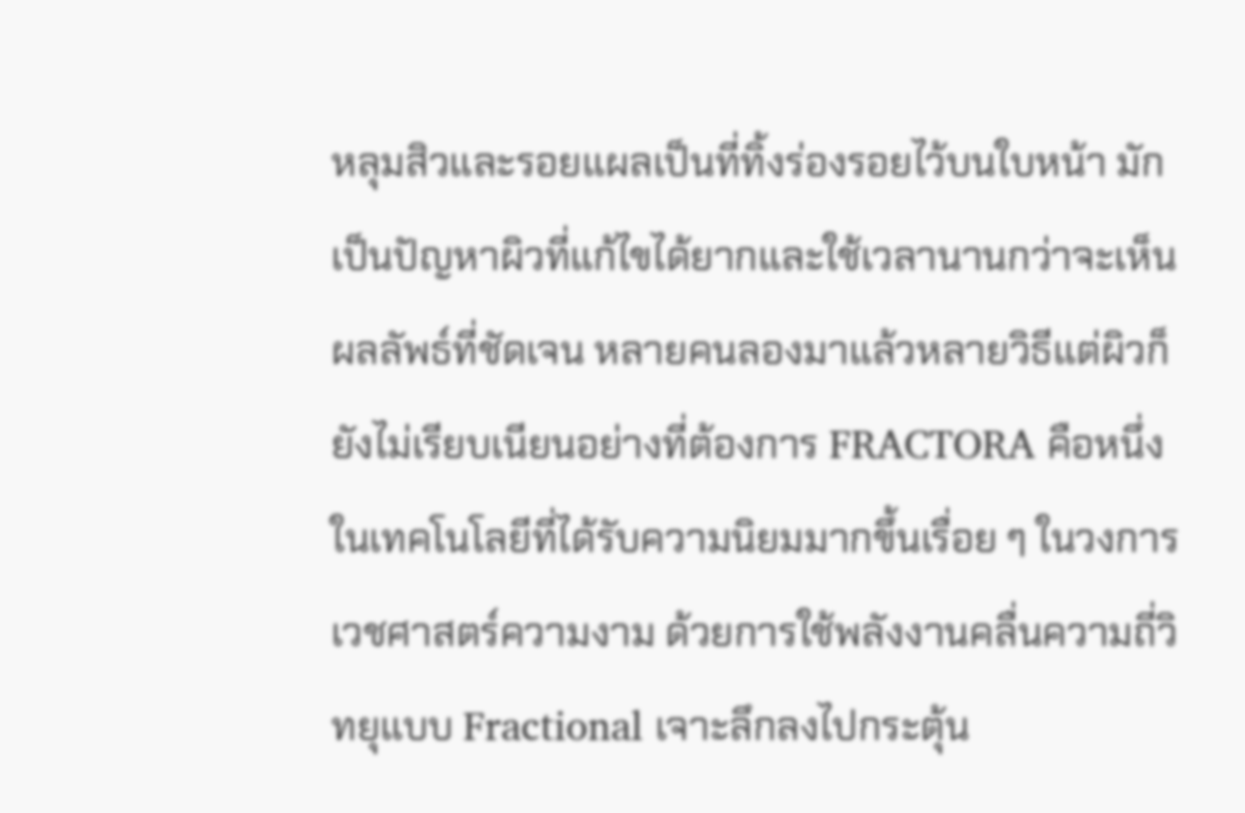หลุมสิวและรอยแผลเป็นที่ทิ้งร่องรอยไว้บนใบหน้า มักเป็นปัญหาผิวที่แก้ไขได้ยากและใช้เวลานานกว่าจะเห็นผลลัพธ์ที่ชัดเจน หลายคนลองมาแล้วหลายวิธีแต่ผิวก็ยังไม่เรียบเนียนอย่างที่ต้องการ FRACTORA คือหนึ่งในเทคโนโลยีที่ได้รับความนิยมมากขึ้นเรื่อย ๆ ในวงการเวชศาสตร์ความงาม ด้วยการใช้พลังงานคลื่นความถี่วิทยุแบบ Fractional เจาะลึกลงไปกระตุ้น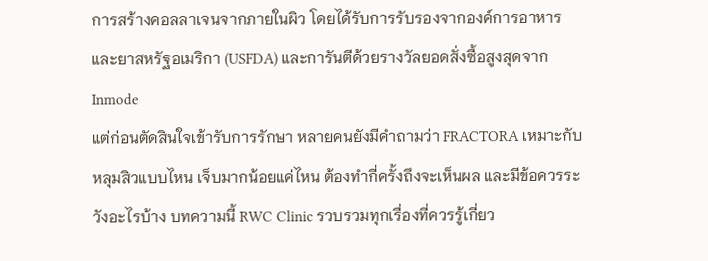การสร้างคอลลาเจนจากภายในผิว โดยได้รับการรับรองจากองค์การอาหารและยาสหรัฐอเมริกา (USFDA) และการันตีด้วยรางวัลยอดสั่งซื้อสูงสุดจาก Inmode
แต่ก่อนตัดสินใจเข้ารับการรักษา หลายคนยังมีคำถามว่า FRACTORA เหมาะกับหลุมสิวแบบไหน เจ็บมากน้อยแค่ไหน ต้องทำกี่ครั้งถึงจะเห็นผล และมีข้อควรระวังอะไรบ้าง บทความนี้ RWC Clinic รวบรวมทุกเรื่องที่ควรรู้เกี่ยว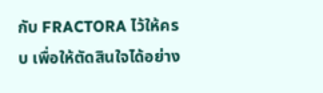กับ FRACTORA ไว้ให้ครบ เพื่อให้ตัดสินใจได้อย่าง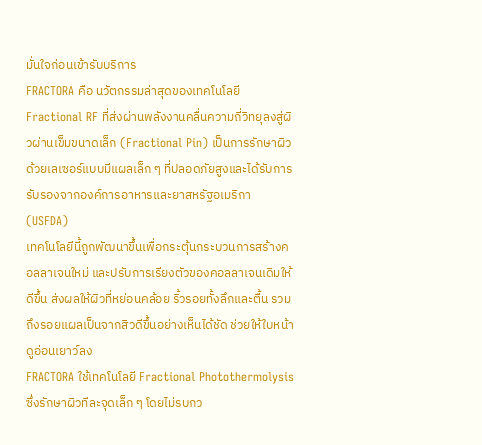มั่นใจก่อนเข้ารับบริการ
FRACTORA คือ นวัตกรรมล่าสุดของเทคโนโลยี Fractional RF ที่ส่งผ่านพลังงานคลื่นความถี่วิทยุลงสู่ผิวผ่านเข็มขนาดเล็ก (Fractional Pin) เป็นการรักษาผิวด้วยเลเซอร์แบบมีแผลเล็ก ๆ ที่ปลอดภัยสูงและได้รับการรับรองจากองค์การอาหารและยาสหรัฐอเมริกา (USFDA)
เทคโนโลยีนี้ถูกพัฒนาขึ้นเพื่อกระตุ้นกระบวนการสร้างคอลลาเจนใหม่ และปรับการเรียงตัวของคอลลาเจนเดิมให้ดีขึ้น ส่งผลให้ผิวที่หย่อนคล้อย ริ้วรอยทั้งลึกและตื้น รวมถึงรอยแผลเป็นจากสิวดีขึ้นอย่างเห็นได้ชัด ช่วยให้ใบหน้าดูอ่อนเยาว์ลง
FRACTORA ใช้เทคโนโลยี Fractional Photothermolysis ซึ่งรักษาผิวทีละจุดเล็ก ๆ โดยไม่รบกว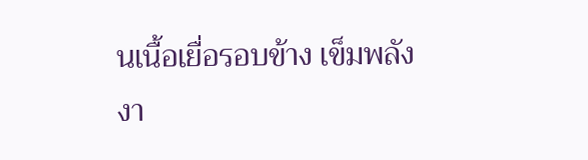นเนื้อเยื่อรอบข้าง เข็มพลังงา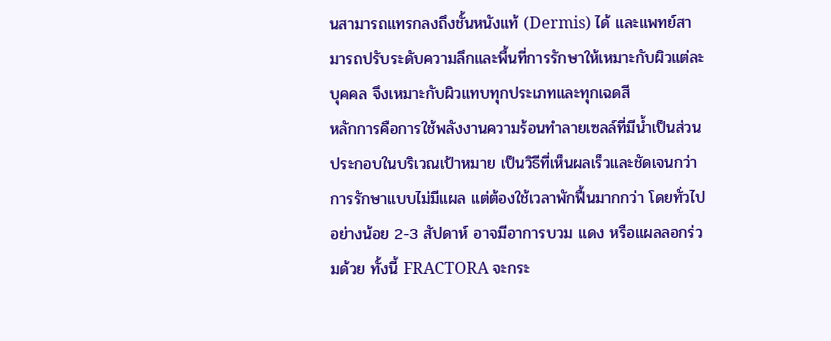นสามารถแทรกลงถึงชั้นหนังแท้ (Dermis) ได้ และแพทย์สามารถปรับระดับความลึกและพื้นที่การรักษาให้เหมาะกับผิวแต่ละบุคคล จึงเหมาะกับผิวแทบทุกประเภทและทุกเฉดสี
หลักการคือการใช้พลังงานความร้อนทำลายเซลล์ที่มีน้ำเป็นส่วนประกอบในบริเวณเป้าหมาย เป็นวิธีที่เห็นผลเร็วและชัดเจนกว่าการรักษาแบบไม่มีแผล แต่ต้องใช้เวลาพักฟื้นมากกว่า โดยทั่วไปอย่างน้อย 2-3 สัปดาห์ อาจมีอาการบวม แดง หรือแผลลอกร่วมด้วย ทั้งนี้ FRACTORA จะกระ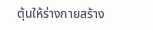ตุ้นให้ร่างกายสร้าง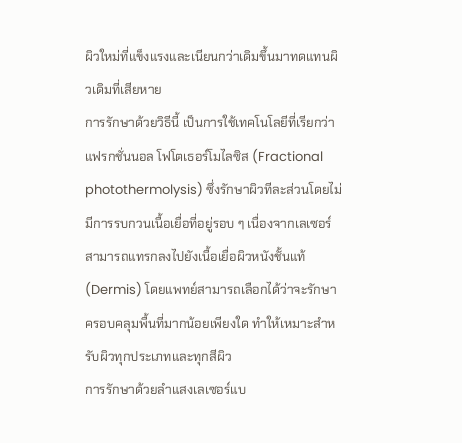ผิวใหม่ที่แข็งแรงและเนียนกว่าเดิมขึ้นมาทดแทนผิวเดิมที่เสียหาย
การรักษาด้วยวิธีนี้ เป็นการใช้เทคโนโลยีที่เรียกว่าแฟรกชั่นนอล โฟโตเธอร์โมไลซิส (Fractional photothermolysis) ซึ่งรักษาผิวทีละส่วนโดยไม่มีการรบกวนเนื้อเยื่อที่อยู่รอบ ๆ เนื่องจากเลเซอร์สามารถแทรกลงไปยังเนื้อเยื่อผิวหนังชั้นแท้ (Dermis) โดยแพทย์สามารถเลือกได้ว่าจะรักษาครอบคลุมพื้นที่มากน้อยเพียงใด ทำให้เหมาะสำหรับผิวทุกประเภทและทุกสีผิว
การรักษาด้วยลำแสงเลเซอร์แบ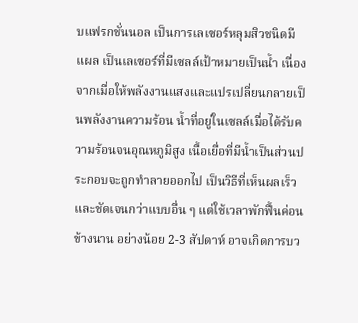บแฟรกชั่นนอล เป็นการเลเซอร์หลุมสิวชนิดมีแผล เป็นเลเซอร์ที่มีเซลล์เป้าหมายเป็นน้ำ เนื่องจากเมื่อให้พลังงานแสงและแปรเปลี่ยนกลายเป็นพลังงานความร้อน น้ำที่อยู่ในเซลล์เมื่อได้รับความร้อนจนอุณหภูมิสูง เนื้อเยื่อที่มีน้ำเป็นส่วนประกอบจะถูกทำลายออกไป เป็นวิธีที่เห็นผลเร็วและชัดเจนกว่าแบบอื่น ๆ แต่ใช้เวลาพักฟื้นค่อนข้างนาน อย่างน้อย 2-3 สัปดาห์ อาจเกิดการบว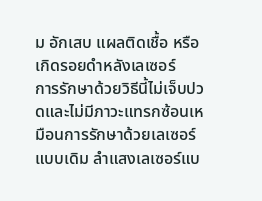ม อักเสบ แผลติดเชื้อ หรือเกิดรอยดำหลังเลเซอร์
การรักษาด้วยวิธีนี้ไม่เจ็บปวดและไม่มีภาวะแทรกซ้อนเหมือนการรักษาด้วยเลเซอร์แบบเดิม ลำแสงเลเซอร์แบ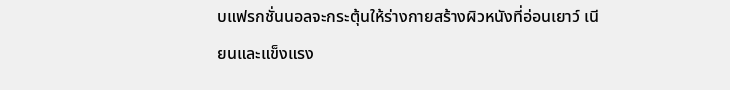บแฟรกชั่นนอลจะกระตุ้นให้ร่างกายสร้างผิวหนังที่อ่อนเยาว์ เนียนและแข็งแรง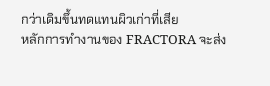กว่าเดิมขึ้นทดแทนผิวเก่าที่เสีย
หลักการทำงานของ FRACTORA จะส่ง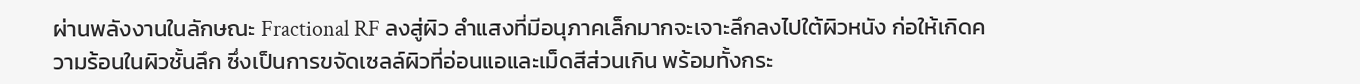ผ่านพลังงานในลักษณะ Fractional RF ลงสู่ผิว ลำแสงที่มีอนุภาคเล็กมากจะเจาะลึกลงไปใต้ผิวหนัง ก่อให้เกิดความร้อนในผิวชั้นลึก ซึ่งเป็นการขจัดเซลล์ผิวที่อ่อนแอและเม็ดสีส่วนเกิน พร้อมทั้งกระ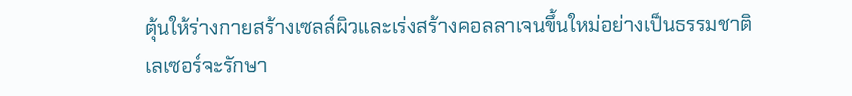ตุ้นให้ร่างกายสร้างเซลล์ผิวและเร่งสร้างคอลลาเจนขึ้นใหม่อย่างเป็นธรรมชาติ
เลเซอร์จะรักษา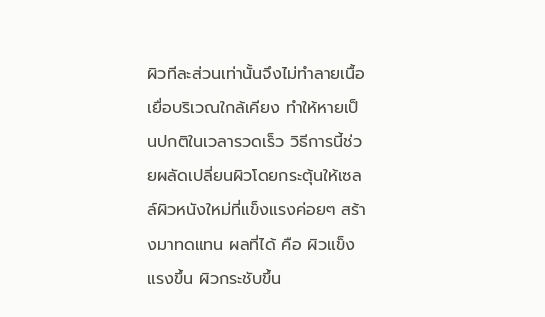ผิวทีละส่วนเท่านั้นจึงไม่ทำลายเนื้อเยื่อบริเวณใกล้เคียง ทำให้หายเป็นปกติในเวลารวดเร็ว วิธีการนี้ช่วยผลัดเปลี่ยนผิวโดยกระตุ้นให้เซลล์ผิวหนังใหม่ที่แข็งแรงค่อยๆ สร้างมาทดแทน ผลที่ได้ คือ ผิวแข็งแรงขึ้น ผิวกระชับขึ้น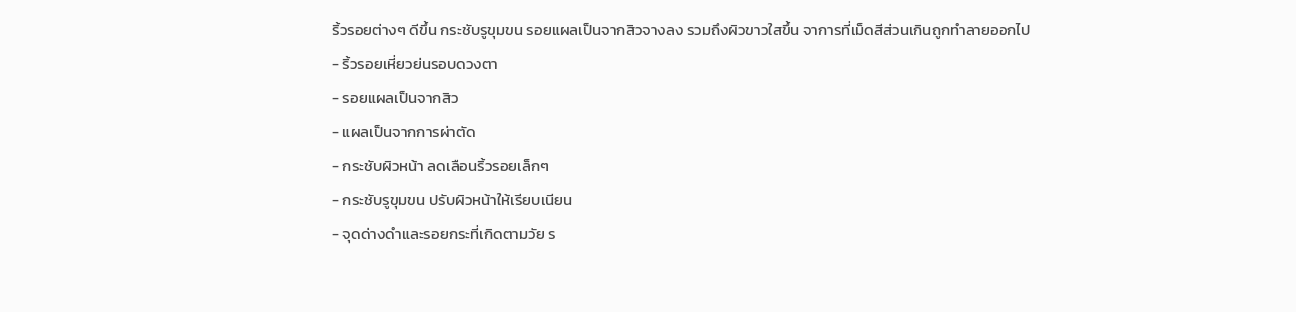ริ้วรอยต่างๆ ดีขึ้น กระชับรูขุมขน รอยแผลเป็นจากสิวจางลง รวมถึงผิวขาวใสขึ้น จาการที่เม็ดสีส่วนเกินถูกทำลายออกไป
- ริ้วรอยเหี่ยวย่นรอบดวงตา
- รอยแผลเป็นจากสิว
- แผลเป็นจากการผ่าตัด
- กระชับผิวหน้า ลดเลือนริ้วรอยเล็กๆ
- กระชับรูขุมขน ปรับผิวหน้าให้เรียบเนียน
- จุดด่างดำและรอยกระที่เกิดตามวัย ร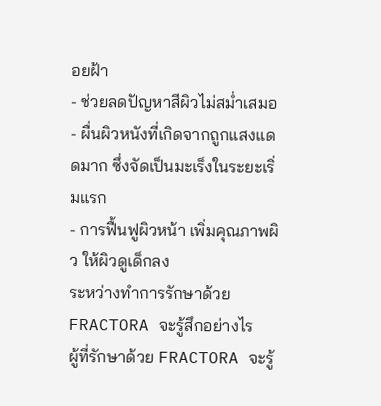อยฝ้า
- ช่วยลดปัญหาสีผิวไม่สม่ำเสมอ
- ผื่นผิวหนังที่เกิดจากถูกแสงแดดมาก ซึ่งจัดเป็นมะเร็งในระยะเริ่มแรก
- การฟื้นฟูผิวหน้า เพิ่มคุณภาพผิว ให้ผิวดูเด็กลง
ระหว่างทำการรักษาด้วย FRACTORA จะรู้สึกอย่างไร
ผู้ที่รักษาด้วย FRACTORA จะรู้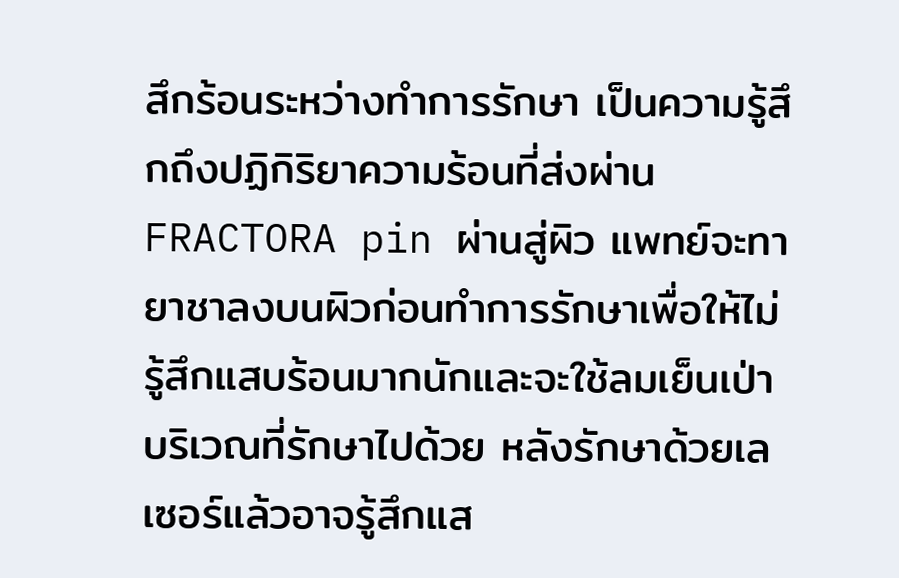สึกร้อนระหว่างทำการรักษา เป็นความรู้สึกถึงปฏิกิริยาความร้อนที่ส่งผ่าน FRACTORA pin ผ่านสู่ผิว แพทย์จะทายาชาลงบนผิวก่อนทำการรักษาเพื่อให้ไม่รู้สึกแสบร้อนมากนักและจะใช้ลมเย็นเป่าบริเวณที่รักษาไปด้วย หลังรักษาด้วยเลเซอร์แล้วอาจรู้สึกแส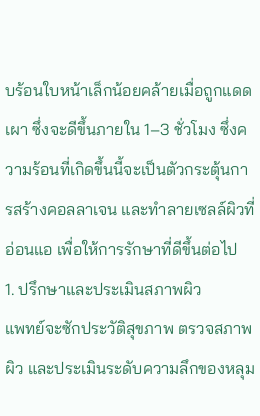บร้อนใบหน้าเล็กน้อยคล้ายเมื่อถูกแดดเผา ซึ่งจะดีขึ้นภายใน 1–3 ชั่วโมง ซึ่งความร้อนที่เกิดขึ้นนี้จะเป็นตัวกระตุ้นการสร้างคอลลาเจน และทำลายเซลล์ผิวที่อ่อนแอ เพื่อให้การรักษาที่ดีขึ้นต่อไป
1. ปรึกษาและประเมินสภาพผิว
แพทย์จะซักประวัติสุขภาพ ตรวจสภาพผิว และประเมินระดับความลึกของหลุม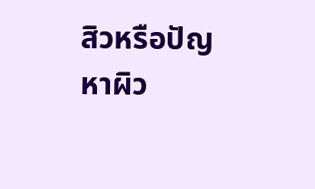สิวหรือปัญหาผิว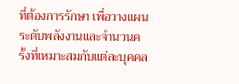ที่ต้องการรักษา เพื่อวางแผนระดับพลังงานและจำนวนครั้งที่เหมาะสมกับแต่ละบุคคล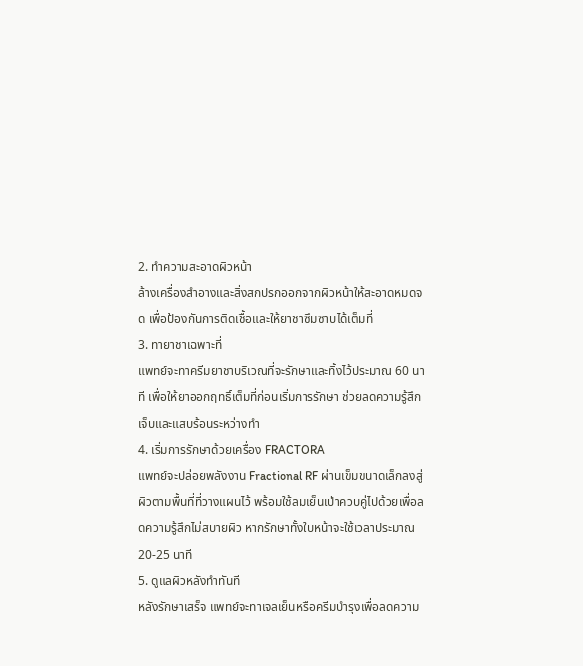2. ทำความสะอาดผิวหน้า
ล้างเครื่องสำอางและสิ่งสกปรกออกจากผิวหน้าให้สะอาดหมดจด เพื่อป้องกันการติดเชื้อและให้ยาชาซึมซาบได้เต็มที่
3. ทายาชาเฉพาะที่
แพทย์จะทาครีมยาชาบริเวณที่จะรักษาและทิ้งไว้ประมาณ 60 นาที เพื่อให้ยาออกฤทธิ์เต็มที่ก่อนเริ่มการรักษา ช่วยลดความรู้สึกเจ็บและแสบร้อนระหว่างทำ
4. เริ่มการรักษาด้วยเครื่อง FRACTORA
แพทย์จะปล่อยพลังงาน Fractional RF ผ่านเข็มขนาดเล็กลงสู่ผิวตามพื้นที่ที่วางแผนไว้ พร้อมใช้ลมเย็นเป่าควบคู่ไปด้วยเพื่อลดความรู้สึกไม่สบายผิว หากรักษาทั้งใบหน้าจะใช้เวลาประมาณ 20-25 นาที
5. ดูแลผิวหลังทำทันที
หลังรักษาเสร็จ แพทย์จะทาเจลเย็นหรือครีมบำรุงเพื่อลดความ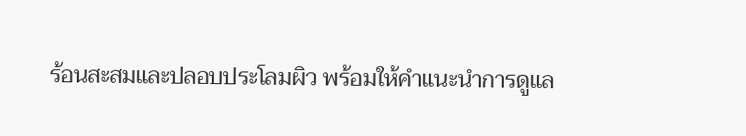ร้อนสะสมและปลอบประโลมผิว พร้อมให้คำแนะนำการดูแล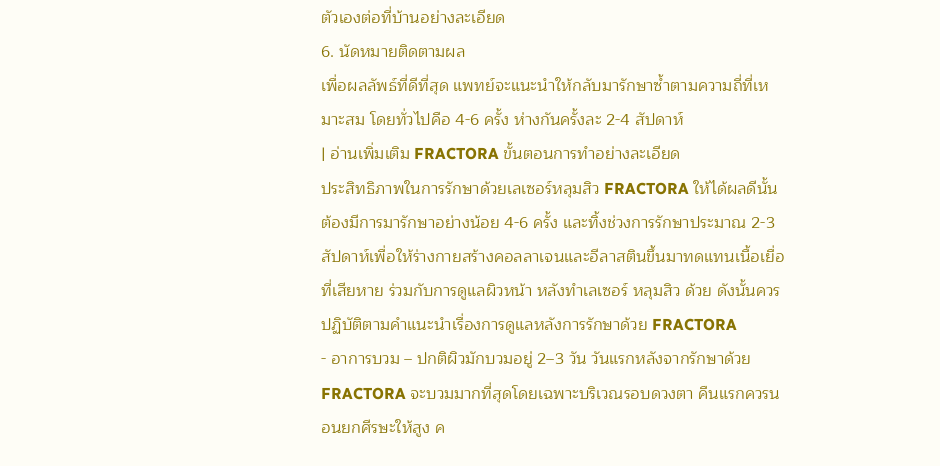ตัวเองต่อที่บ้านอย่างละเอียด
6. นัดหมายติดตามผล
เพื่อผลลัพธ์ที่ดีที่สุด แพทย์จะแนะนำให้กลับมารักษาซ้ำตามความถี่ที่เหมาะสม โดยทั่วไปคือ 4-6 ครั้ง ห่างกันครั้งละ 2-4 สัปดาห์
| อ่านเพิ่มเติม FRACTORA ขั้นตอนการทำอย่างละเอียด
ประสิทธิภาพในการรักษาด้วยเลเซอร์หลุมสิว FRACTORA ให้ได้ผลดีนั้นต้องมีการมารักษาอย่างน้อย 4-6 ครั้ง และทิ้งช่วงการรักษาประมาณ 2-3 สัปดาห์เพื่อให้ร่างกายสร้างคอลลาเจนและอีลาสตินขึ้นมาทดแทนเนื้อเยื่อที่เสียหาย ร่วมกับการดูแลผิวหน้า หลังทำเลเซอร์ หลุมสิว ด้วย ดังนั้นควรปฏิบัติตามคำแนะนำเรื่องการดูแลหลังการรักษาด้วย FRACTORA
- อาการบวม – ปกติผิวมักบวมอยู่ 2–3 วัน วันแรกหลังจากรักษาด้วย FRACTORA จะบวมมากที่สุดโดยเฉพาะบริเวณรอบดวงตา คืนแรกควรนอนยกศีรษะให้สูง ค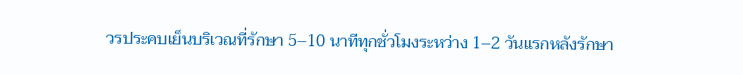วรประคบเย็นบริเวณที่รักษา 5–10 นาทีทุกชั่วโมงระหว่าง 1–2 วันแรกหลังรักษา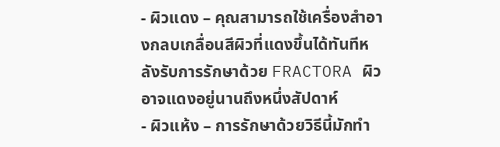- ผิวแดง – คุณสามารถใช้เครื่องสำอางกลบเกลื่อนสีผิวที่แดงขึ้นได้ทันทีหลังรับการรักษาด้วย FRACTORA ผิวอาจแดงอยู่นานถึงหนึ่งสัปดาห์
- ผิวแห้ง – การรักษาด้วยวิธีนี้มักทำ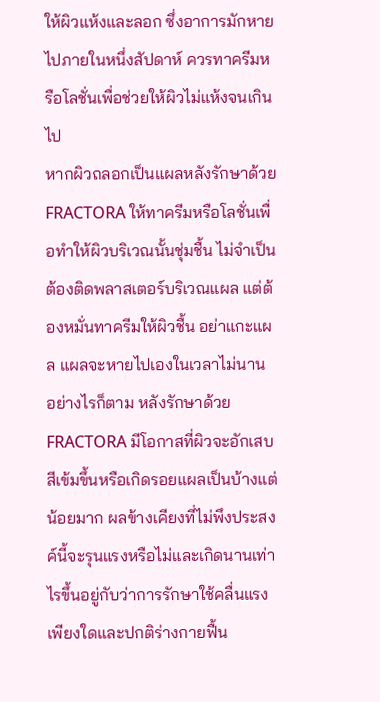ให้ผิวแห้งและลอก ซึ่งอาการมักหายไปภายในหนึ่งสัปดาห์ ควรทาครีมหรือโลชั่นเพื่อช่วยให้ผิวไม่แห้งจนเกินไป
หากผิวถลอกเป็นแผลหลังรักษาด้วย FRACTORA ให้ทาครีมหรือโลชั่นเพื่อทำให้ผิวบริเวณนั้นชุ่มชื้น ไม่จำเป็นต้องติดพลาสเตอร์บริเวณแผล แต่ต้องหมั่นทาครีมให้ผิวชื้น อย่าแกะแผล แผลจะหายไปเองในเวลาไม่นาน
อย่างไรก็ตาม หลังรักษาด้วย FRACTORA มีโอกาสที่ผิวจะอักเสบ สีเข้มขึ้นหรือเกิดรอยแผลเป็นบ้างแต่น้อยมาก ผลข้างเคียงที่ไม่พึงประสงค์นี้จะรุนแรงหรือไม่และเกิดนานเท่าไรขึ้นอยู่กับว่าการรักษาใช้คลื่นแรงเพียงใดและปกติร่างกายฟื้น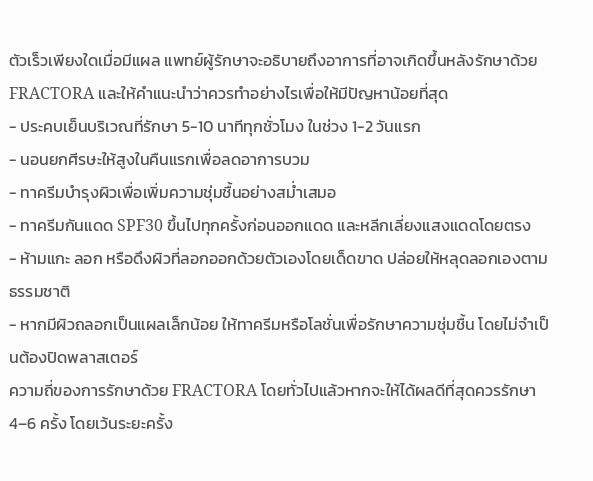ตัวเร็วเพียงใดเมื่อมีแผล แพทย์ผู้รักษาจะอธิบายถึงอาการที่อาจเกิดขึ้นหลังรักษาด้วย FRACTORA และให้คำแนะนำว่าควรทำอย่างไรเพื่อให้มีปัญหาน้อยที่สุด
- ประคบเย็นบริเวณที่รักษา 5-10 นาทีทุกชั่วโมง ในช่วง 1-2 วันแรก
- นอนยกศีรษะให้สูงในคืนแรกเพื่อลดอาการบวม
- ทาครีมบำรุงผิวเพื่อเพิ่มความชุ่มชื้นอย่างสม่ำเสมอ
- ทาครีมกันแดด SPF30 ขึ้นไปทุกครั้งก่อนออกแดด และหลีกเลี่ยงแสงแดดโดยตรง
- ห้ามแกะ ลอก หรือดึงผิวที่ลอกออกด้วยตัวเองโดยเด็ดขาด ปล่อยให้หลุดลอกเองตามธรรมชาติ
- หากมีผิวถลอกเป็นแผลเล็กน้อย ให้ทาครีมหรือโลชั่นเพื่อรักษาความชุ่มชื้น โดยไม่จำเป็นต้องปิดพลาสเตอร์
ความถี่ของการรักษาด้วย FRACTORA โดยทั่วไปแล้วหากจะให้ได้ผลดีที่สุดควรรักษา 4–6 ครั้ง โดยเว้นระยะครั้ง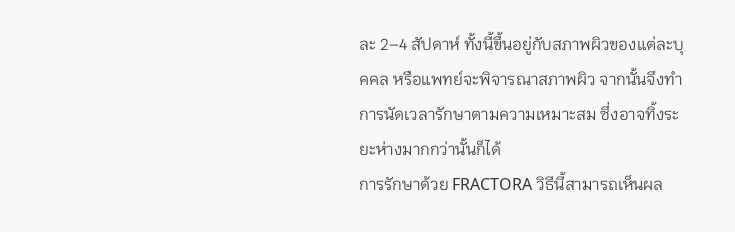ละ 2–4 สัปดาห์ ทั้งนี้ขึ้นอยู่กับสภาพผิวของแต่ละบุคคล หรือแพทย์จะพิจารณาสภาพผิว จากนั้นจึงทำการนัดเวลารักษาตามความเหมาะสม ซึ่งอาจทิ้งระยะห่างมากกว่านั้นก็ได้
การรักษาด้วย FRACTORA วิธีนี้สามารถเห็นผล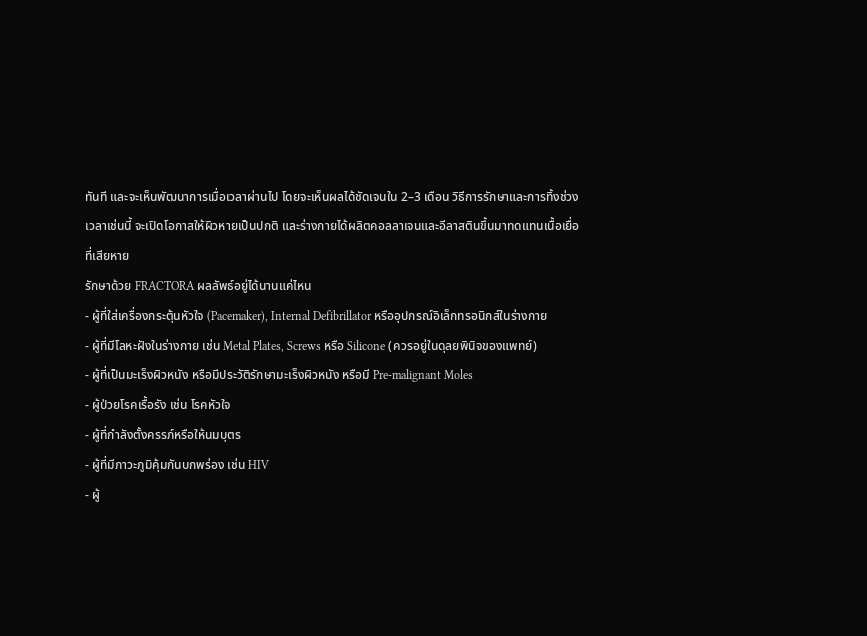ทันที และจะเห็นพัฒนาการเมื่อเวลาผ่านไป โดยจะเห็นผลได้ชัดเจนใน 2–3 เดือน วิธีการรักษาและการทิ้งช่วงเวลาเช่นนี้ จะเปิดโอกาสให้ผิวหายเป็นปกติ และร่างกายได้ผลิตคอลลาเจนและอีลาสตินขึ้นมาทดแทนเนื้อเยื่อที่เสียหาย
รักษาด้วย FRACTORA ผลลัพธ์อยู่ได้นานแค่ไหน
- ผู้ที่ใส่เครื่องกระตุ้นหัวใจ (Pacemaker), Internal Defibrillator หรืออุปกรณ์อิเล็กทรอนิกส์ในร่างกาย
- ผู้ที่มีโลหะฝังในร่างกาย เช่น Metal Plates, Screws หรือ Silicone (ควรอยู่ในดุลยพินิจของแพทย์)
- ผู้ที่เป็นมะเร็งผิวหนัง หรือมีประวัติรักษามะเร็งผิวหนัง หรือมี Pre-malignant Moles
- ผู้ป่วยโรคเรื้อรัง เช่น โรคหัวใจ
- ผู้ที่กำลังตั้งครรภ์หรือให้นมบุตร
- ผู้ที่มีภาวะภูมิคุ้มกันบกพร่อง เช่น HIV
- ผู้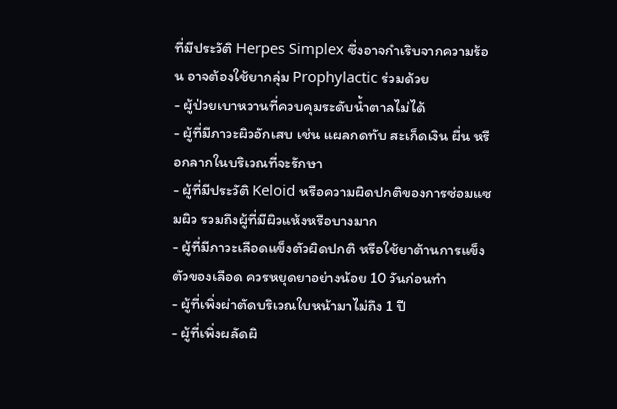ที่มีประวัติ Herpes Simplex ซึ่งอาจกำเริบจากความร้อน อาจต้องใช้ยากลุ่ม Prophylactic ร่วมด้วย
- ผู้ป่วยเบาหวานที่ควบคุมระดับน้ำตาลไม่ได้
- ผู้ที่มีภาวะผิวอักเสบ เช่น แผลกดทับ สะเก็ดเงิน ผื่น หรือกลากในบริเวณที่จะรักษา
- ผู้ที่มีประวัติ Keloid หรือความผิดปกติของการซ่อมแซมผิว รวมถึงผู้ที่มีผิวแห้งหรือบางมาก
- ผู้ที่มีภาวะเลือดแข็งตัวผิดปกติ หรือใช้ยาต้านการแข็งตัวของเลือด ควรหยุดยาอย่างน้อย 10 วันก่อนทำ
- ผู้ที่เพิ่งผ่าตัดบริเวณใบหน้ามาไม่ถึง 1 ปี
- ผู้ที่เพิ่งผลัดผิ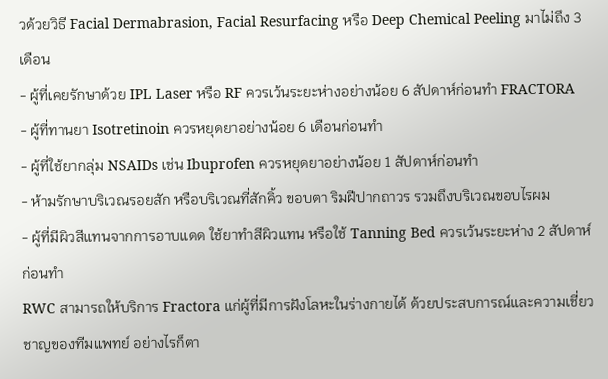วด้วยวิธี Facial Dermabrasion, Facial Resurfacing หรือ Deep Chemical Peeling มาไม่ถึง 3 เดือน
- ผู้ที่เคยรักษาด้วย IPL Laser หรือ RF ควรเว้นระยะห่างอย่างน้อย 6 สัปดาห์ก่อนทำ FRACTORA
- ผู้ที่ทานยา Isotretinoin ควรหยุดยาอย่างน้อย 6 เดือนก่อนทำ
- ผู้ที่ใช้ยากลุ่ม NSAIDs เช่น Ibuprofen ควรหยุดยาอย่างน้อย 1 สัปดาห์ก่อนทำ
- ห้ามรักษาบริเวณรอยสัก หรือบริเวณที่สักคิ้ว ขอบตา ริมฝีปากถาวร รวมถึงบริเวณขอบไรผม
- ผู้ที่มีผิวสีแทนจากการอาบแดด ใช้ยาทำสีผิวแทน หรือใช้ Tanning Bed ควรเว้นระยะห่าง 2 สัปดาห์ก่อนทำ
RWC สามารถให้บริการ Fractora แก่ผู้ที่มีการฝังโลหะในร่างกายได้ ด้วยประสบการณ์และความเชี่ยวชาญของทีมแพทย์ อย่างไรก็ตา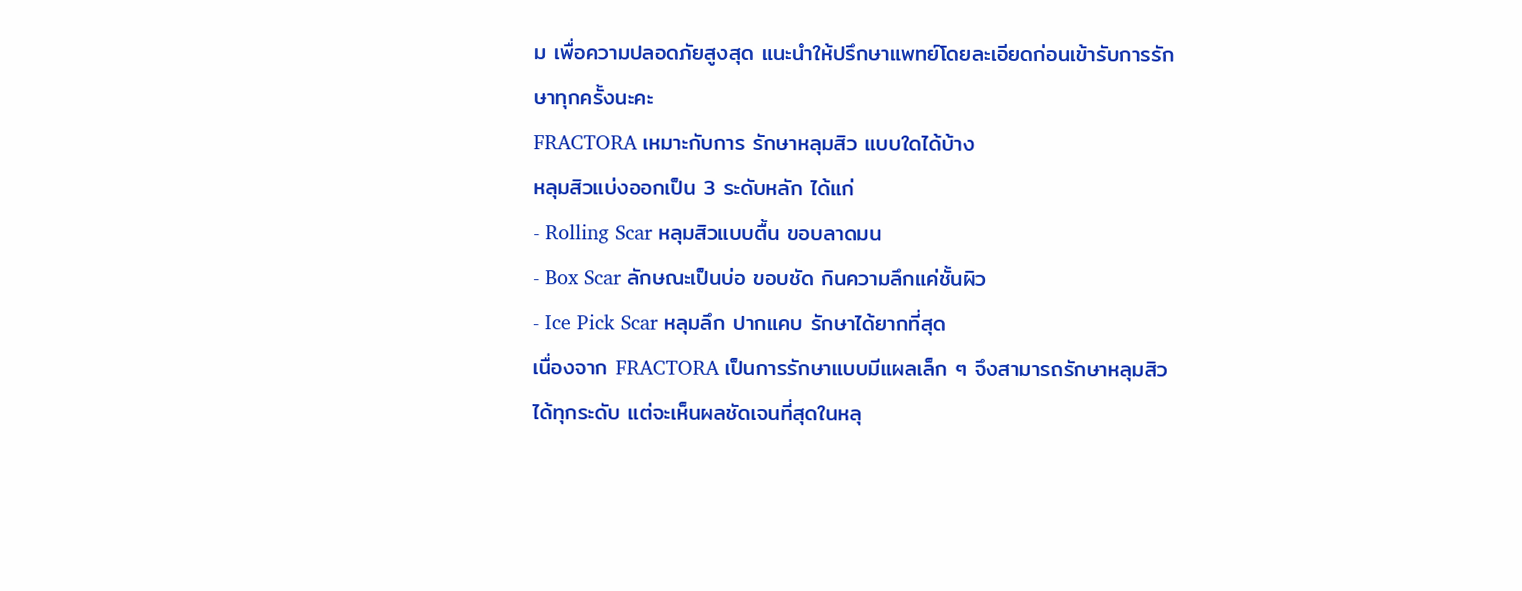ม เพื่อความปลอดภัยสูงสุด แนะนำให้ปรึกษาแพทย์โดยละเอียดก่อนเข้ารับการรักษาทุกครั้งนะคะ
FRACTORA เหมาะกับการ รักษาหลุมสิว แบบใดได้บ้าง
หลุมสิวแบ่งออกเป็น 3 ระดับหลัก ได้แก่
- Rolling Scar หลุมสิวแบบตื้น ขอบลาดมน
- Box Scar ลักษณะเป็นบ่อ ขอบชัด กินความลึกแค่ชั้นผิว
- Ice Pick Scar หลุมลึก ปากแคบ รักษาได้ยากที่สุด
เนื่องจาก FRACTORA เป็นการรักษาแบบมีแผลเล็ก ๆ จึงสามารถรักษาหลุมสิวได้ทุกระดับ แต่จะเห็นผลชัดเจนที่สุดในหลุ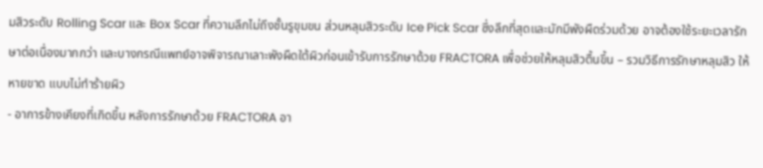มสิวระดับ Rolling Scar และ Box Scar ที่ความลึกไม่ถึงชั้นรูขุมขน ส่วนหลุมสิวระดับ Ice Pick Scar ซึ่งลึกที่สุดและมักมีพังผืดร่วมด้วย อาจต้องใช้ระยะเวลารักษาต่อเนื่องมากกว่า และบางกรณีแพทย์อาจพิจารณาเลาะพังผืดใต้ผิวก่อนเข้ารับการรักษาด้วย FRACTORA เพื่อช่วยให้หลุมสิวตื้นขึ้น – รวมวิธีการรักษาหลุมสิว ให้หายขาด แบบไม่ทำร้ายผิว
- อาการข้างเคียงที่เกิดขึ้น หลังการรักษาด้วย FRACTORA อา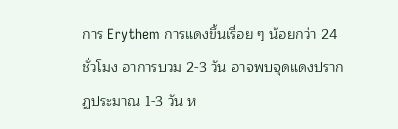การ Erythem การแดงขึ้นเรื่อย ๆ น้อยกว่า 24 ชั่วโมง อาการบวม 2-3 วัน อาจพบจุดแดงปรากฏประมาณ 1-3 วัน ห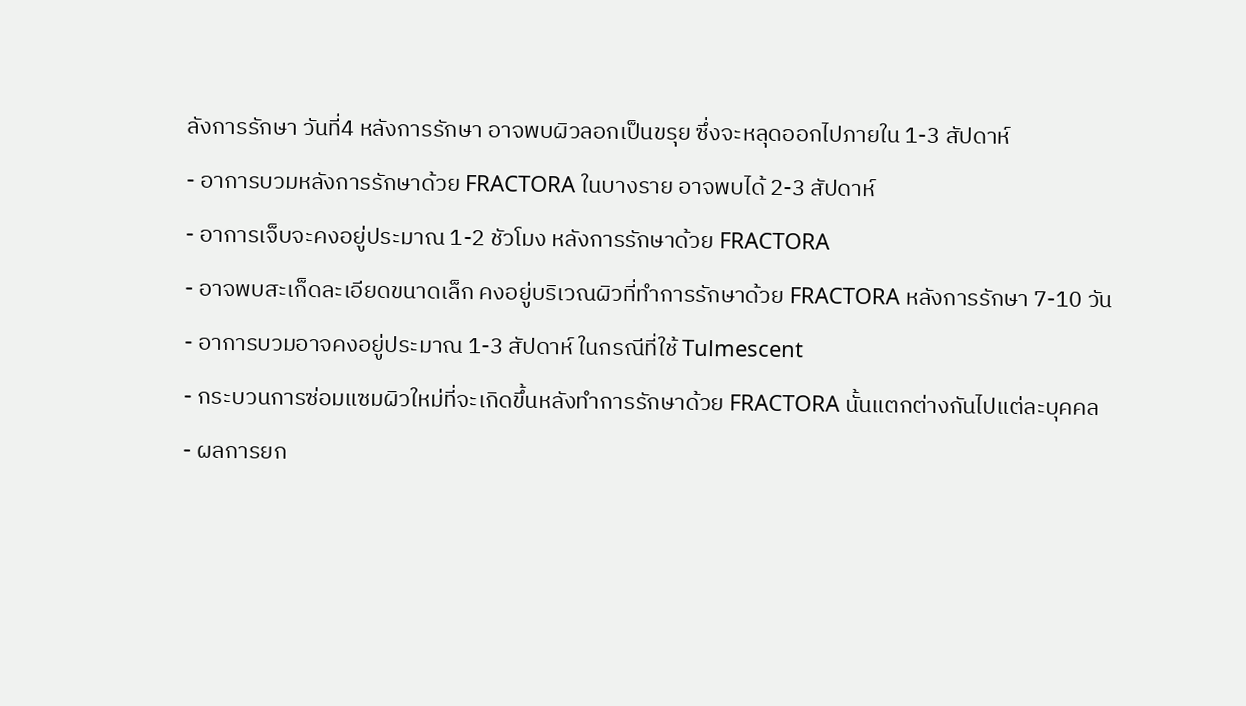ลังการรักษา วันที่4 หลังการรักษา อาจพบผิวลอกเป็นขรุย ซึ่งจะหลุดออกไปภายใน 1-3 สัปดาห์
- อาการบวมหลังการรักษาด้วย FRACTORA ในบางราย อาจพบได้ 2-3 สัปดาห์
- อาการเจ็บจะคงอยู่ประมาณ 1-2 ชัวโมง หลังการรักษาด้วย FRACTORA
- อาจพบสะเก็ดละเอียดขนาดเล็ก คงอยู่บริเวณผิวที่ทำการรักษาด้วย FRACTORA หลังการรักษา 7-10 วัน
- อาการบวมอาจคงอยู่ประมาณ 1-3 สัปดาห์ ในกรณีที่ใช้ Tulmescent
- กระบวนการซ่อมแซมผิวใหม่ที่จะเกิดขึ้นหลังทำการรักษาด้วย FRACTORA นั้นแตกต่างกันไปแต่ละบุคคล
- ผลการยก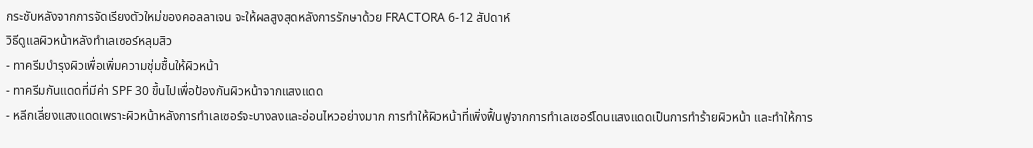กระชับหลังจากการจัดเรียงตัวใหม่ของคอลลาเจน จะให้ผลสูงสุดหลังการรักษาด้วย FRACTORA 6-12 สัปดาห์
วิธีดูแลผิวหน้าหลังทำเลเซอร์หลุมสิว
- ทาครีมบำรุงผิวเพื่อเพิ่มความชุ่มชื้นให้ผิวหน้า
- ทาครีมกันแดดที่มีค่า SPF 30 ขึ้นไปเพื่อป้องกันผิวหน้าจากแสงแดด
- หลีกเลี่ยงแสงแดดเพราะผิวหน้าหลังการทำเลเซอร์จะบางลงและอ่อนไหวอย่างมาก การทำให้ผิวหน้าที่เพิ่งฟื้นฟูจากการทำเลเซอร์โดนแสงแดดเป็นการทำร้ายผิวหน้า และทำให้การ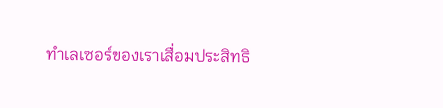ทำเลเซอร์ของเราเสื่อมประสิทธิ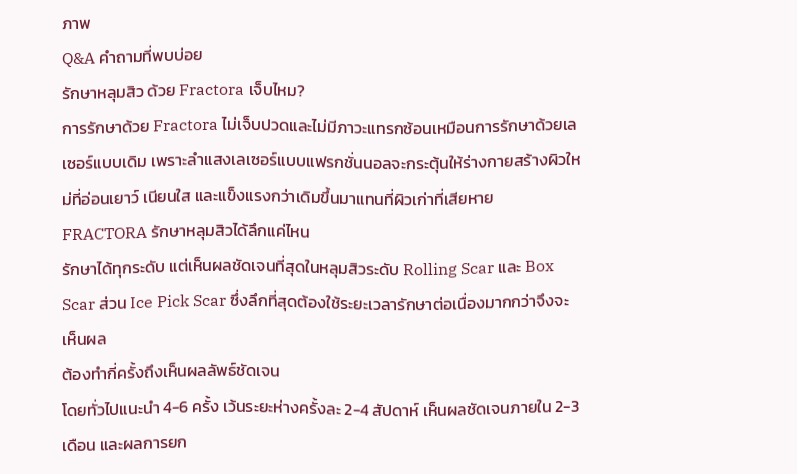ภาพ
Q&A คำถามที่พบบ่อย
รักษาหลุมสิว ด้วย Fractora เจ็บไหม?
การรักษาด้วย Fractora ไม่เจ็บปวดและไม่มีภาวะแทรกซ้อนเหมือนการรักษาด้วยเลเซอร์แบบเดิม เพราะลำแสงเลเซอร์แบบแฟรกชั่นนอลจะกระตุ้นให้ร่างกายสร้างผิวใหม่ที่อ่อนเยาว์ เนียนใส และแข็งแรงกว่าเดิมขึ้นมาแทนที่ผิวเก่าที่เสียหาย
FRACTORA รักษาหลุมสิวได้ลึกแค่ไหน
รักษาได้ทุกระดับ แต่เห็นผลชัดเจนที่สุดในหลุมสิวระดับ Rolling Scar และ Box Scar ส่วน Ice Pick Scar ซึ่งลึกที่สุดต้องใช้ระยะเวลารักษาต่อเนื่องมากกว่าจึงจะเห็นผล
ต้องทำกี่ครั้งถึงเห็นผลลัพธ์ชัดเจน
โดยทั่วไปแนะนำ 4-6 ครั้ง เว้นระยะห่างครั้งละ 2-4 สัปดาห์ เห็นผลชัดเจนภายใน 2-3 เดือน และผลการยก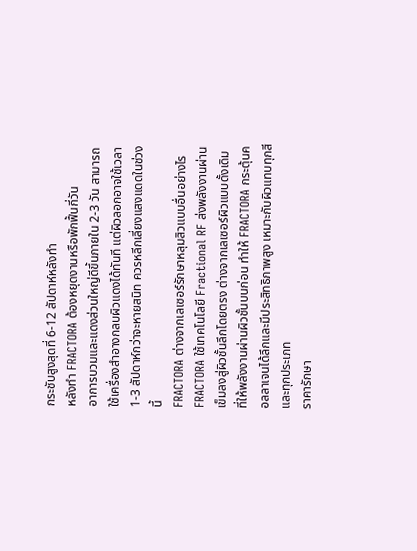กระชับสูงสุดที่ 6-12 สัปดาห์หลังทำ
หลังทำ FRACTORA ต้องหยุดงานหรือพักฟื้นกี่วัน
อาการบวมและแดงส่วนใหญ่ดีขึ้นภายใน 2-3 วัน สามารถใช้เครื่องสำอางกลบผิวแดงได้ทันที แต่ผิวลอกอาจใช้เวลา 1-3 สัปดาห์กว่าจะหายสนิท ควรหลีกเลี่ยงแสงแดดในช่วงนี้
FRACTORA ต่างจากเลเซอร์รักษาหลุมสิวแบบอื่นอย่างไร
FRACTORA ใช้เทคโนโลยี Fractional RF ส่งพลังงานผ่านเข็มลงสู่ผิวชั้นลึกโดยตรง ต่างจากเลเซอร์ผิวแบบดั้งเดิมที่ให้พลังงานผ่านผิวชั้นบนก่อน ทำให้ FRACTORA กระตุ้นคอลลาเจนได้ลึกและมีประสิทธิภาพสูง เหมาะกับผิวแทบทุกสีและทุกประเภท
ราคารักษา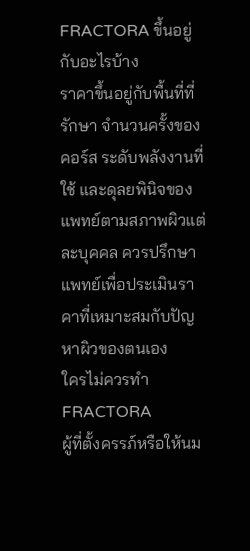FRACTORA ขึ้นอยู่กับอะไรบ้าง
ราคาขึ้นอยู่กับพื้นที่ที่รักษา จำนวนครั้งของคอร์ส ระดับพลังงานที่ใช้ และดุลยพินิจของแพทย์ตามสภาพผิวแต่ละบุคคล ควรปรึกษาแพทย์เพื่อประเมินราคาที่เหมาะสมกับปัญหาผิวของตนเอง
ใครไม่ควรทำ FRACTORA
ผู้ที่ตั้งครรภ์หรือให้นม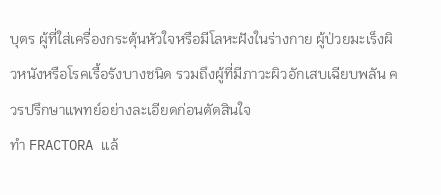บุตร ผู้ที่ใส่เครื่องกระตุ้นหัวใจหรือมีโลหะฝังในร่างกาย ผู้ป่วยมะเร็งผิวหนังหรือโรคเรื้อรังบางชนิด รวมถึงผู้ที่มีภาวะผิวอักเสบเฉียบพลัน ควรปรึกษาแพทย์อย่างละเอียดก่อนตัดสินใจ
ทำ FRACTORA แล้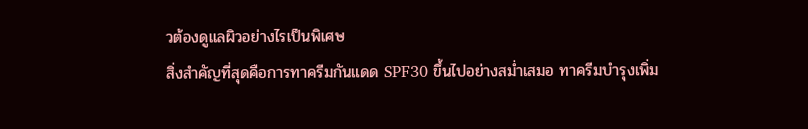วต้องดูแลผิวอย่างไรเป็นพิเศษ
สิ่งสำคัญที่สุดคือการทาครีมกันแดด SPF30 ขึ้นไปอย่างสม่ำเสมอ ทาครีมบำรุงเพิ่ม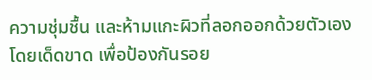ความชุ่มชื้น และห้ามแกะผิวที่ลอกออกด้วยตัวเองโดยเด็ดขาด เพื่อป้องกันรอย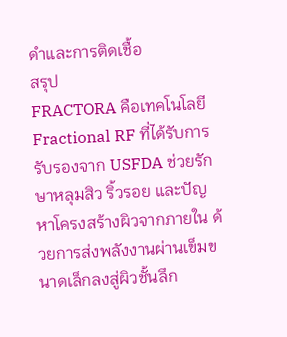ดำและการติดเชื้อ
สรุป
FRACTORA คือเทคโนโลยี Fractional RF ที่ได้รับการรับรองจาก USFDA ช่วยรักษาหลุมสิว ริ้วรอย และปัญหาโครงสร้างผิวจากภายใน ด้วยการส่งพลังงานผ่านเข็มขนาดเล็กลงสู่ผิวชั้นลึก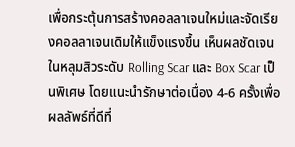เพื่อกระตุ้นการสร้างคอลลาเจนใหม่และจัดเรียงคอลลาเจนเดิมให้แข็งแรงขึ้น เห็นผลชัดเจนในหลุมสิวระดับ Rolling Scar และ Box Scar เป็นพิเศษ โดยแนะนำรักษาต่อเนื่อง 4-6 ครั้งเพื่อผลลัพธ์ที่ดีที่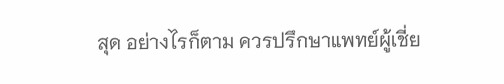สุด อย่างไรก็ตาม ควรปรึกษาแพทย์ผู้เชี่ย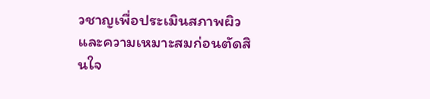วชาญเพื่อประเมินสภาพผิวและความเหมาะสมก่อนตัดสินใจ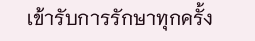เข้ารับการรักษาทุกครั้ง